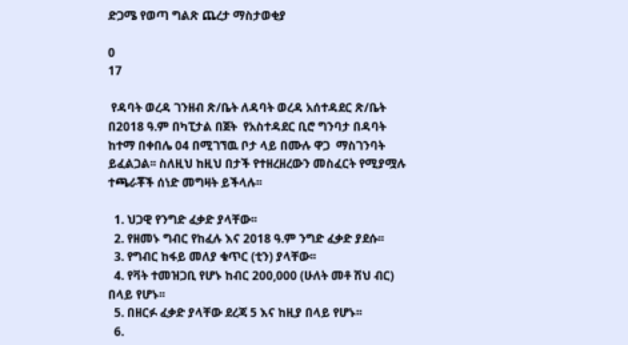ድጋሜ የወጣ ግልጽ ጨረታ ማስታወቂያ

0
17

 የዳባት ወረዳ ገንዘብ ጽ/ቤት ለዳባት ወረዳ አሰተዳደር ጽ/ቤት በ2018 ዓ.ም በካፒታል በጀት  የአስተዳደር ቢሮ ግንባታ በዳባት ከተማ በቀበሌ 04 በሚገኘዉ ቦታ ላይ በሙሉ ዋጋ  ማስገንባት ይፈልጋል፡፡ ስለዚህ ከዚህ በታች የተዘረዘረውን መስፈርት የሚያሟሉ ተጫራቾች ሰነድ መግዛት ይችላሉ፡፡

  1. ህጋዊ የንግድ ፈቃድ ያላቸው፡፡
  2. የዘመኑ ግብር የከፈሉ እና 2018 ዓ.ም ንግድ ፈቃድ ያደሱ፡፡
  3. የግብር ከፋይ መለያ ቁጥር (ቲን) ያላቸው፡፡
  4. የቫት ተመዝጋቢ የሆኑ ከብር 200,000 (ሁለት መቶ ሽህ ብር) በላይ የሆኑ፡፡
  5. በዘርፉ ፈቃድ ያላቸው ደረጃ 5 እና ከዚያ በላይ የሆኑ፡፡
  6.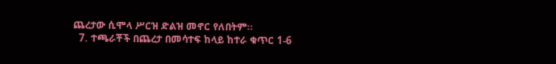ጨረታው ሲሞላ ሥርዝ ድልዝ መኖር የለበትም፡፡
  7. ተጫራቾች በጨረታ በመሳተፍ ከላይ ከተራ ቁጥር 1-6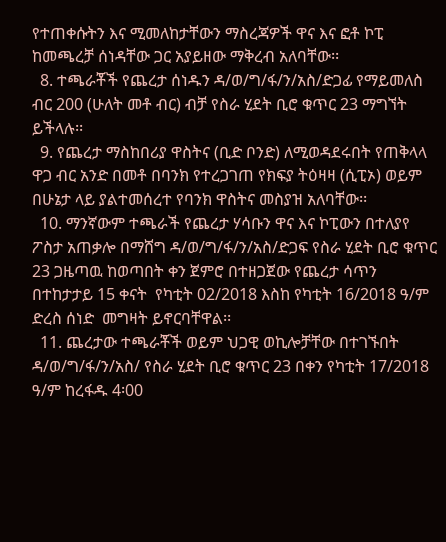የተጠቀሱትን እና ሚመለከታቸውን ማስረጃዎች ዋና እና ፎቶ ኮፒ ከመጫረቻ ሰነዳቸው ጋር አያይዘው ማቅረብ አለባቸው፡፡
  8. ተጫራቾች የጨረታ ሰነዱን ዳ/ወ/ግ/ፋ/ን/አስ/ድጋፊ የማይመለስ ብር 200 (ሁለት መቶ ብር) ብቻ የስራ ሂደት ቢሮ ቁጥር 23 ማግኘት ይችላሉ፡፡
  9. የጨረታ ማስከበሪያ ዋስትና (ቢድ ቦንድ) ለሚወዳደሩበት የጠቅላላ ዋጋ ብር አንድ በመቶ በባንክ የተረጋገጠ የክፍያ ትዕዛዛ (ሲፒኦ) ወይም በሁኔታ ላይ ያልተመሰረተ የባንክ ዋስትና መስያዝ አለባቸው፡፡
  10. ማንኛውም ተጫራች የጨረታ ሃሳቡን ዋና እና ኮፒውን በተለያየ ፖስታ አጠቃሎ በማሸግ ዳ/ወ/ግ/ፋ/ን/አስ/ድጋፍ የስራ ሂደት ቢሮ ቁጥር 23 ጋዜጣዉ ከወጣበት ቀን ጀምሮ በተዘጋጀው የጨረታ ሳጥን በተከታታይ 15 ቀናት  የካቲት 02/2018 እስከ የካቲት 16/2018 ዓ/ም ድረስ ሰነድ  መግዛት ይኖርባቸዋል፡፡
  11. ጨረታው ተጫራቾች ወይም ህጋዊ ወኪሎቻቸው በተገኙበት ዳ/ወ/ግ/ፋ/ን/አስ/ የስራ ሂደት ቢሮ ቁጥር 23 በቀን የካቲት 17/2018 ዓ/ም ከረፋዱ 4፡00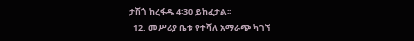ታሽጎ ከረፋዱ 4፡30 ይከፈታል፡፡
  12. መሥሪያ ቤቱ የተሻለ አማራጭ ካገኘ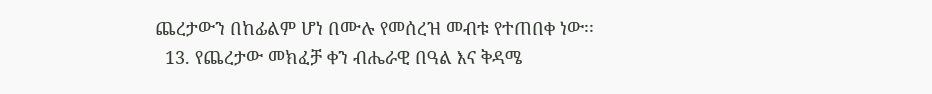ጨረታውን በከፊልም ሆነ በሙሉ የመሰረዝ መብቱ የተጠበቀ ነው፡፡
  13. የጨረታው መክፈቻ ቀን ብሔራዊ በዓል እና ቅዳሜ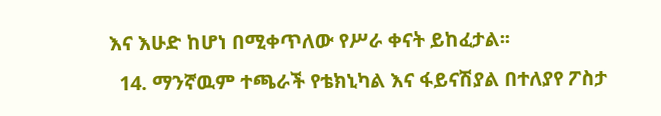እና እሁድ ከሆነ በሚቀጥለው የሥራ ቀናት ይከፈታል፡፡
  14. ማንኛዉም ተጫራች የቴክኒካል እና ፋይናሽያል በተለያየ ፖስታ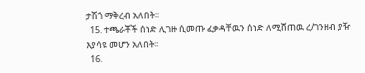ታሽጎ ማቅረብ አለበት፡፡
  15. ተጫራቾች ሰነድ ሊገዙ ሲመጡ ፈቃዳቸዉን ሰነድ ለሚሸጠዉ ረ/ገንዘብ ያዥ እያሳዩ መሆን አለበት፡፡
  16.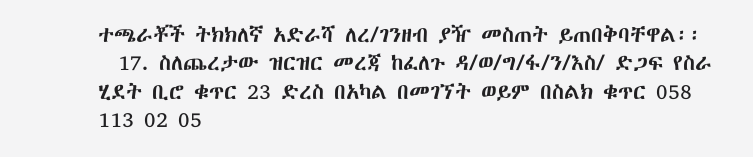ተጫራቾች ትክክለኛ አድራሻ ለረ/ገንዘብ ያዥ መስጠት ይጠበቅባቸዋል፡፡
  17. ስለጨረታው ዝርዝር መረጃ ከፈለጉ ዳ/ወ/ግ/ፋ/ን/እስ/ ድጋፍ የስራ ሂደት ቢሮ ቁጥር 23 ድረስ በአካል በመገኘት ወይም በስልክ ቁጥር 058 113 02 05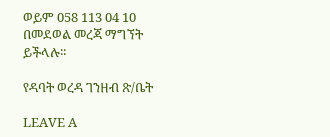ወይም 058 113 04 10 በመደወል መረጃ ማግኘት ይችላሉ፡፡

የዳባት ወረዳ ገንዘብ ጽ/ቤት

LEAVE A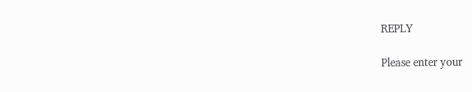REPLY

Please enter your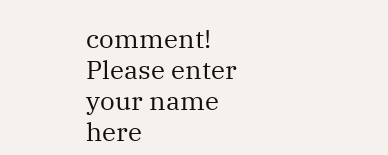comment!
Please enter your name here